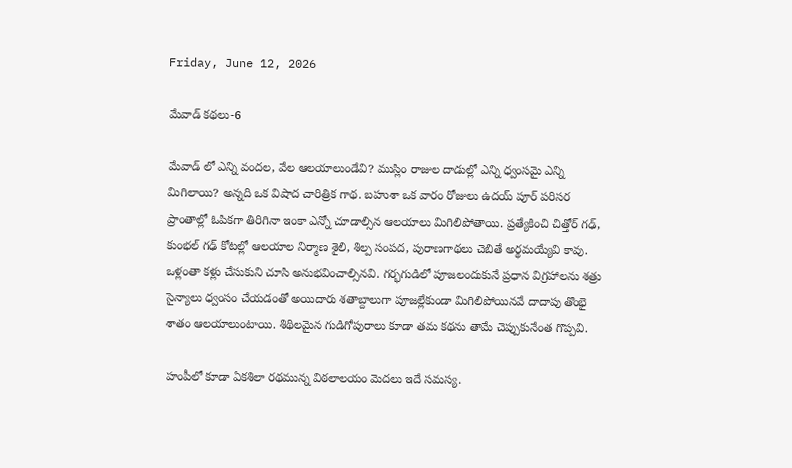Friday, June 12, 2026

మేవాడ్ కథలు-6

మేవాడ్ లో ఎన్ని వందల, వేల ఆలయాలుండేవి? ముస్లిం రాజుల దాడుల్లో ఎన్ని ధ్వంసమై ఎన్ని మిగిలాయి? అన్నది ఒక విషాద చారిత్రిక గాథ. బహుశా ఒక వారం రోజులు ఉదయ్ పూర్ పరిసర ప్రాంతాల్లో ఓపికగా తిరిగినా ఇంకా ఎన్నో చూడాల్సిన ఆలయాలు మిగిలిపోతాయి. ప్రత్యేకించి చిత్తోర్ గఢ్, కుంభల్ గఢ్ కోటల్లో ఆలయాల నిర్మాణ శైలి, శిల్ప సంపద, పురాణగాథలు చెబితే అర్థమయ్యేవి కావు. ఒళ్లంతా కళ్లు చేసుకుని చూసి అనుభవించాల్సినవి. గర్భగుడిలో పూజలందుకునే ప్రధాన విగ్రహాలను శత్రు సైన్యాలు ధ్వంసం చేయడంతో అయిదారు శతాబ్దాలుగా పూజల్లేకుండా మిగిలిపోయినవే దాదాపు తొంభై శాతం ఆలయాలుంటాయి. శిథిలమైన గుడిగోపురాలు కూడా తమ కథను తామే చెప్పుకునేంత గొప్పవి.

హంపీలో కూడా ఏకశిలా రథమున్న విఠలాలయం మెదలు ఇదే సమస్య.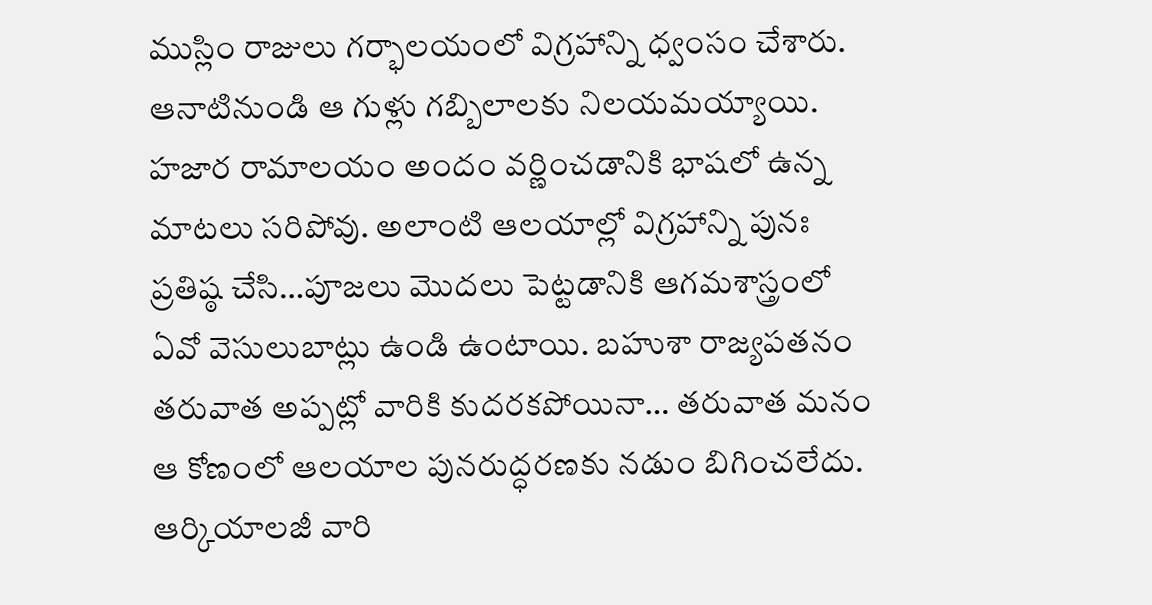ముస్లిం రాజులు గర్భాలయంలో విగ్రహాన్ని ధ్వంసం చేశారు. ఆనాటినుండి ఆ గుళ్లు గబ్బిలాలకు నిలయమయ్యాయి. హజార రామాలయం అందం వర్ణించడానికి భాషలో ఉన్న మాటలు సరిపోవు. అలాంటి ఆలయాల్లో విగ్రహాన్ని పునః ప్రతిష్ఠ చేసి…పూజలు మొదలు పెట్టడానికి ఆగమశాస్త్రంలో ఏవో వెసులుబాట్లు ఉండి ఉంటాయి. బహుశా రాజ్యపతనం తరువాత అప్పట్లో వారికి కుదరకపోయినా… తరువాత మనం ఆ కోణంలో ఆలయాల పునరుద్ధరణకు నడుం బిగించలేదు. ఆర్కియాలజీ వారి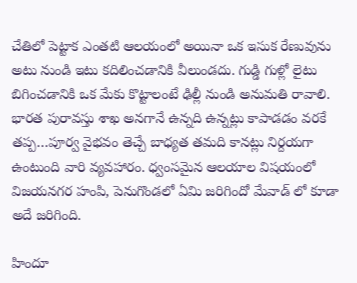చేతిలో పెట్టాక ఎంతటి ఆలయంలో అయినా ఒక ఇసుక రేణువును అటు నుండి ఇటు కదిలించడానికి వీలుండదు. గుడ్డి గుళ్లో లైటు బిగించడానికి ఒక మేకు కొట్టాలంటే ఢిల్లీ నుండి అనుమతి రావాలి. భారత పురావస్తు శాఖ అనగానే ఉన్నది ఉన్నట్లు కాపాడడం వరకే తప్ప…పూర్వ వైభవం తెచ్చే బాధ్యత తమది కానట్లు నిర్దయగా ఉంటుంది వారి వ్యవహారం. ధ్వంసమైన ఆలయాల విషయంలో విజయనగర హంపి, పెనుగొండలో ఏమి జరిగిందో మేవాడ్ లో కూడా అదే జరిగింది.

హిందూ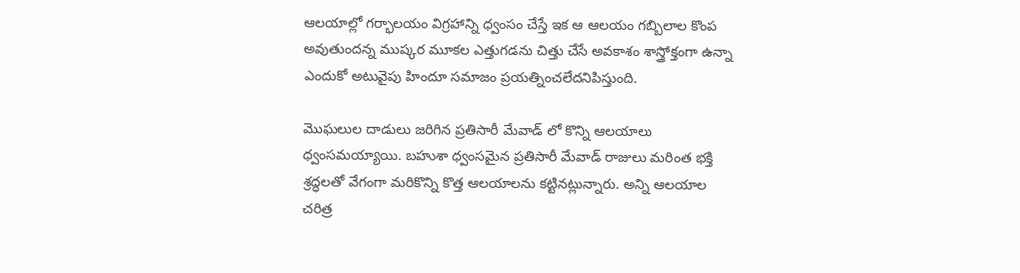ఆలయాల్లో గర్భాలయం విగ్రహాన్ని ధ్వంసం చేస్తే ఇక ఆ ఆలయం గబ్బిలాల కొంప అవుతుందన్న ముష్కర మూకల ఎత్తుగడను చిత్తు చేసే అవకాశం శాస్త్రోక్తంగా ఉన్నా ఎందుకో అటువైపు హిందూ సమాజం ప్రయత్నించలేదనిపిస్తుంది.

మొఘలుల దాడులు జరిగిన ప్రతిసారీ మేవాడ్ లో కొన్ని ఆలయాలు ధ్వంసమయ్యాయి. బహుశా ధ్వంసమైన ప్రతిసారీ మేవాడ్ రాజులు మరింత భక్తి శ్రద్ధలతో వేగంగా మరికొన్ని కొత్త ఆలయాలను కట్టినట్లున్నారు. అన్ని ఆలయాల చరిత్ర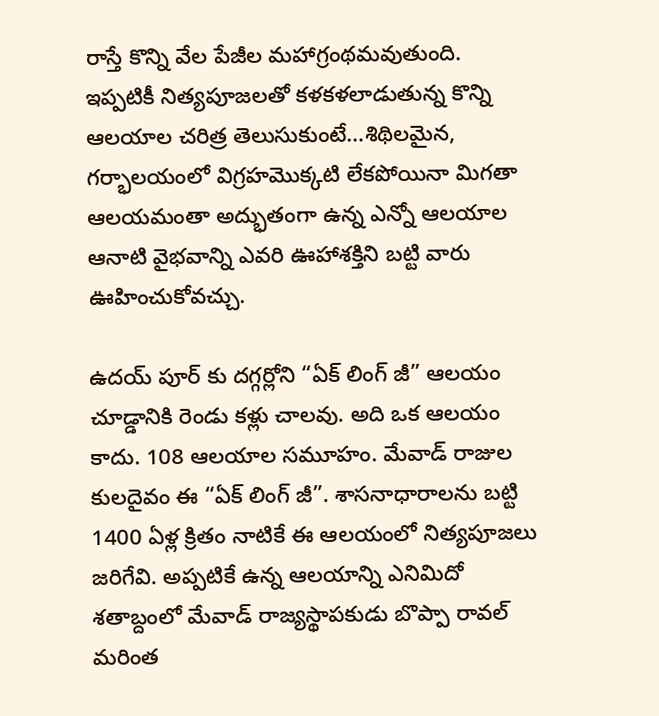రాస్తే కొన్ని వేల పేజీల మహాగ్రంథమవుతుంది. ఇప్పటికీ నిత్యపూజలతో కళకళలాడుతున్న కొన్ని ఆలయాల చరిత్ర తెలుసుకుంటే…శిథిలమైన, గర్భాలయంలో విగ్రహమొక్కటి లేకపోయినా మిగతా ఆలయమంతా అద్భుతంగా ఉన్న ఎన్నో ఆలయాల ఆనాటి వైభవాన్ని ఎవరి ఊహాశక్తిని బట్టి వారు ఊహించుకోవచ్చు.

ఉదయ్ పూర్ కు దగ్గర్లోని “ఏక్ లింగ్ జీ” ఆలయం చూడ్డానికి రెండు కళ్లు చాలవు. అది ఒక ఆలయం కాదు. 108 ఆలయాల సమూహం. మేవాడ్ రాజుల కులదైవం ఈ “ఏక్ లింగ్ జీ”. శాసనాధారాలను బట్టి 1400 ఏళ్ల క్రితం నాటికే ఈ ఆలయంలో నిత్యపూజలు జరిగేవి. అప్పటికే ఉన్న ఆలయాన్ని ఎనిమిదో శతాబ్దంలో మేవాడ్ రాజ్యస్థాపకుడు బొప్పా రావల్ మరింత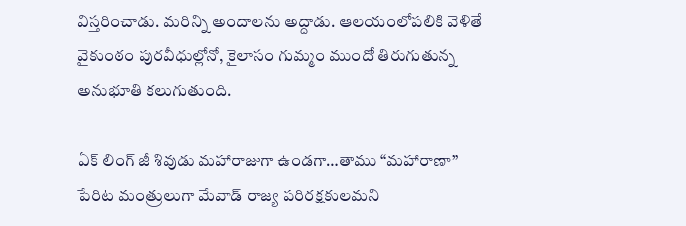విస్తరించాడు. మరిన్ని అందాలను అద్దాడు. ఆలయంలోపలికి వెళితే వైకుంఠం పురవీధుల్లోనో, కైలాసం గుమ్మం ముందో తిరుగుతున్న అనుభూతి కలుగుతుంది.

ఏక్ లింగ్ జీ శివుడు మహారాజుగా ఉండగా…తాము “మహారాణా” పేరిట మంత్రులుగా మేవాడ్ రాజ్య పరిరక్షకులమని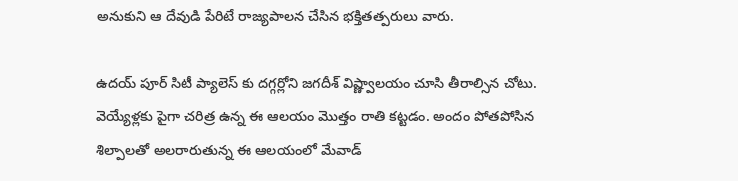అనుకుని ఆ దేవుడి పేరిటే రాజ్యపాలన చేసిన భక్తితత్పరులు వారు.

ఉదయ్ పూర్ సిటీ ప్యాలెస్ కు దగ్గర్లోని జగదీశ్ విష్ణ్వాలయం చూసి తీరాల్సిన చోటు. వెయ్యేళ్లకు పైగా చరిత్ర ఉన్న ఈ ఆలయం మొత్తం రాతి కట్టడం. అందం పోతపోసిన శిల్పాలతో అలరారుతున్న ఈ ఆలయంలో మేవాడ్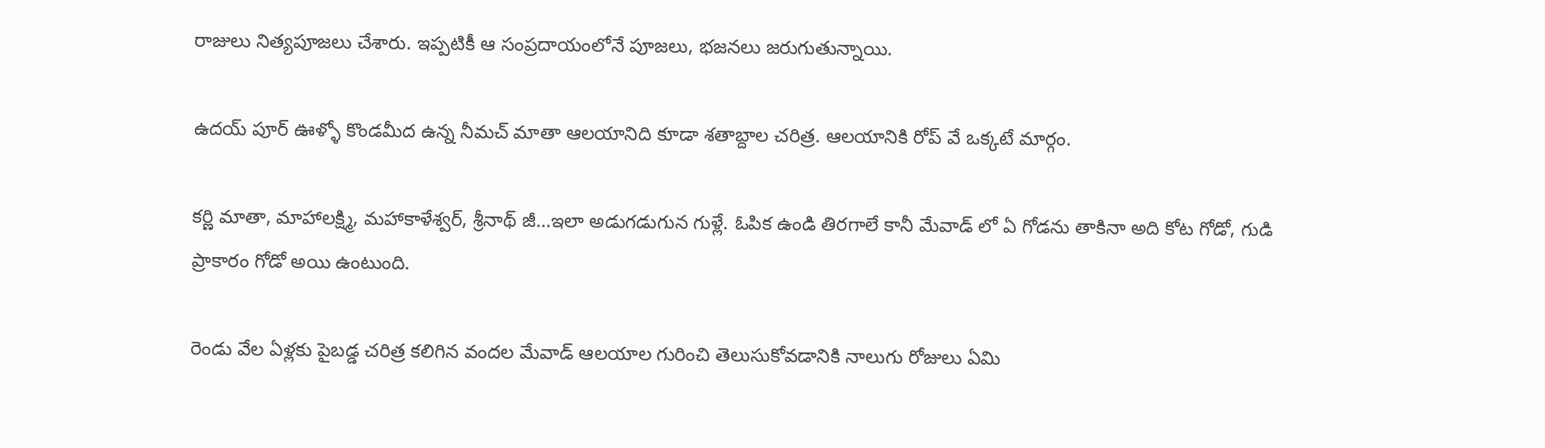రాజులు నిత్యపూజలు చేశారు. ఇప్పటికీ ఆ సంప్రదాయంలోనే పూజలు, భజనలు జరుగుతున్నాయి.

ఉదయ్ పూర్ ఊళ్ళో కొండమీద ఉన్న నీమచ్ మాతా ఆలయానిది కూడా శతాబ్దాల చరిత్ర. ఆలయానికి రోప్ వే ఒక్కటే మార్గం.

కర్ణి మాతా, మాహాలక్ష్మి, మహాకాళేశ్వర్, శ్రీనాథ్ జీ…ఇలా అడుగడుగున గుళ్లే. ఓపిక ఉండి తిరగాలే కానీ మేవాడ్ లో ఏ గోడను తాకినా అది కోట గోడో, గుడి ప్రాకారం గోడో అయి ఉంటుంది.

రెండు వేల ఏళ్లకు పైబడ్డ చరిత్ర కలిగిన వందల మేవాడ్ ఆలయాల గురించి తెలుసుకోవడానికి నాలుగు రోజులు ఏమి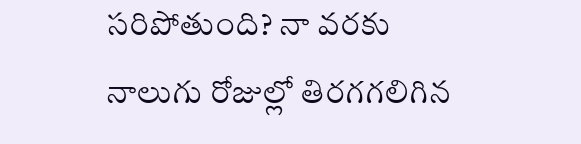సరిపోతుంది? నా వరకు నాలుగు రోజుల్లో తిరగగలిగిన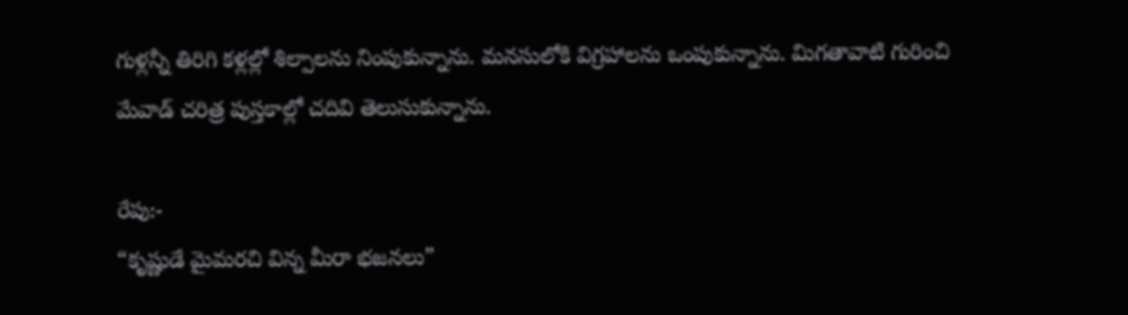గుళ్లన్నీ తిరిగి కళ్లల్లో శిల్పాలను నింపుకున్నాను. మనసులోకి విగ్రహాలను ఒంపుకున్నాను. మిగతావాటి గురించి మేవాడ్ చరిత్ర పుస్తకాల్లో చదివి తెలుసుకున్నాను.

రేపు:-
“కృష్ణుడే మైమరచి విన్న మీరా భజనలు”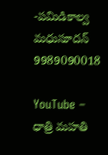-పమిడికాల్వ మధుసూదన్
9989090018

YouTube – ధాత్రి మహతి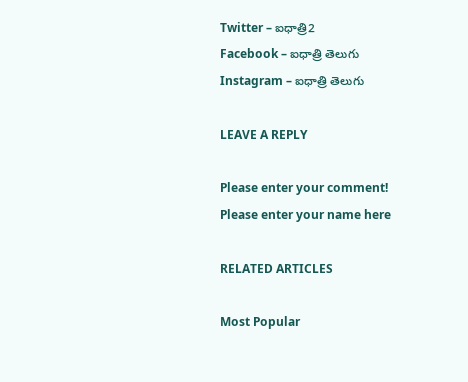Twitter – ఐధాత్రి2
Facebook – ఐధాత్రి తెలుగు
Instagram – ఐధాత్రి తెలుగు

LEAVE A REPLY

Please enter your comment!
Please enter your name here

RELATED ARTICLES

Most Popular